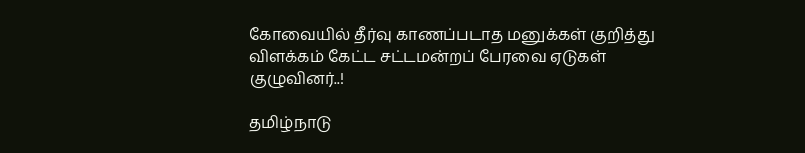கோவையில் தீர்வு காணப்படாத மனுக்கள் குறித்து விளக்கம் கேட்ட சட்டமன்றப் பேரவை ஏடுகள் குழுவினர்..!

தமிழ்நாடு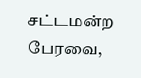சட்டமன்ற பேரவை,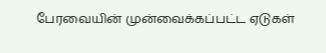பேரவையின் முன்வைக்கப்பட்ட ஏடுகள்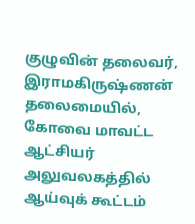குழுவின் தலைவர், இராமகிருஷ்ணன் தலைமையில், கோவை மாவட்ட ஆட்சியர் அலுவலகத்தில் ஆய்வுக் கூட்டம்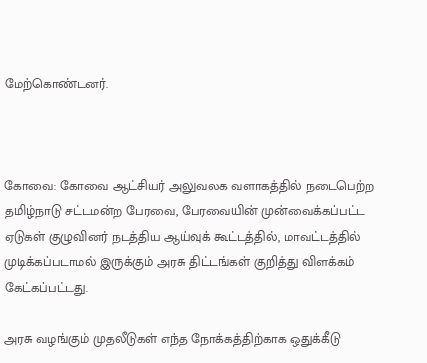மேற்கொண்டனர்.



கோவை: கோவை ஆட்சியர் அலுவலக வளாகத்தில் நடைபெற்ற தமிழ்நாடு சட்டமன்ற பேரவை, பேரவையின் முன்வைக்கப்பட்ட ஏடுகள் குழுவினர் நடத்திய ஆய்வுக் கூட்டத்தில், மாவட்டத்தில் முடிக்கப்படாமல் இருக்கும் அரசு திட்டங்கள் குறித்து விளக்கம் கேட்கப்பட்டது.

அரசு வழங்கும் முதலீடுகள் எந்த நோக்கத்திற்காக ஒதுக்கீடு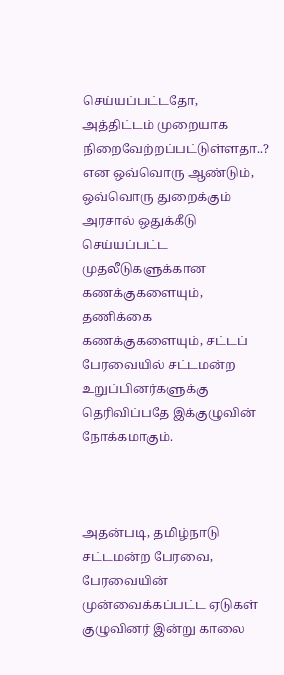செய்யப்பட்டதோ, அத்திட்டம் முறையாக நிறைவேற்றப்பட்டுள்ளதா..? என ஒவ்வொரு ஆண்டும், ஒவ்வொரு துறைக்கும் அரசால் ஒதுக்கீடு செய்யப்பட்ட முதலீடுகளுக்கான கணக்குகளையும், தணிக்கை கணக்குகளையும், சட்டப் பேரவையில் சட்டமன்ற உறுப்பினர்களுக்கு தெரிவிப்பதே இக்குழுவின் நோக்கமாகும்.



அதன்படி, தமிழ்நாடு சட்டமன்ற பேரவை, பேரவையின் முன்வைக்கப்பட்ட ஏடுகள் குழுவினர் இன்று காலை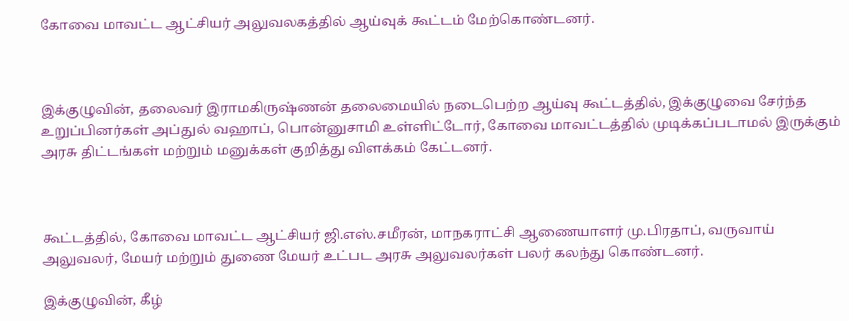கோவை மாவட்ட ஆட்சியர் அலுவலகத்தில் ஆய்வுக் கூட்டம் மேற்கொண்டனர்.



இக்குழுவின், தலைவர் இராமகிருஷ்ணன் தலைமையில் நடைபெற்ற ஆய்வு கூட்டத்தில், இக்குழுவை சேர்ந்த உறுப்பினர்கள் அப்துல் வஹாப், பொன்னுசாமி உள்ளிட்டோர், கோவை மாவட்டத்தில் முடிக்கப்படாமல் இருக்கும் அரசு திட்டங்கள் மற்றும் மனுக்கள் குறித்து விளக்கம் கேட்டனர்.



கூட்டத்தில், கோவை மாவட்ட ஆட்சியர் ஜி.எஸ்.சமீரன், மாநகராட்சி ஆணையாளர் மு.பிரதாப், வருவாய் அலுவலர், மேயர் மற்றும் துணை மேயர் உட்பட அரசு அலுவலர்கள் பலர் கலந்து கொண்டனர்.

இக்குழுவின், கீழ்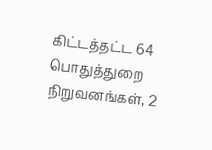கிட்டத்தட்ட 64 பொதுத்துறை நிறுவனங்கள், 2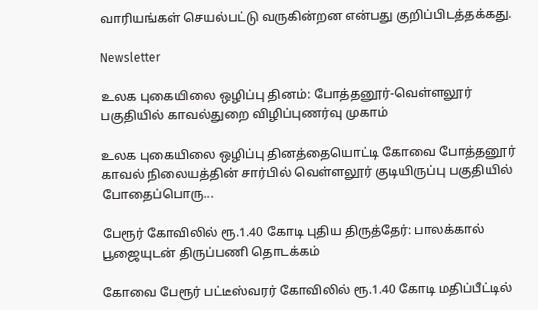வாரியங்கள் செயல்பட்டு வருகின்றன என்பது குறிப்பிடத்தக்கது.

Newsletter

உலக புகையிலை ஒழிப்பு தினம்: போத்தனூர்-வெள்ளலூர் பகுதியில் காவல்துறை விழிப்புணர்வு முகாம்

உலக புகையிலை ஒழிப்பு தினத்தையொட்டி கோவை போத்தனூர் காவல் நிலையத்தின் சார்பில் வெள்ளலூர் குடியிருப்பு பகுதியில் போதைப்பொரு...

பேரூர் கோவிலில் ரூ.1.40 கோடி புதிய திருத்தேர்: பாலக்கால் பூஜையுடன் திருப்பணி தொடக்கம்

கோவை பேரூர் பட்டீஸ்வரர் கோவிலில் ரூ.1.40 கோடி மதிப்பீட்டில்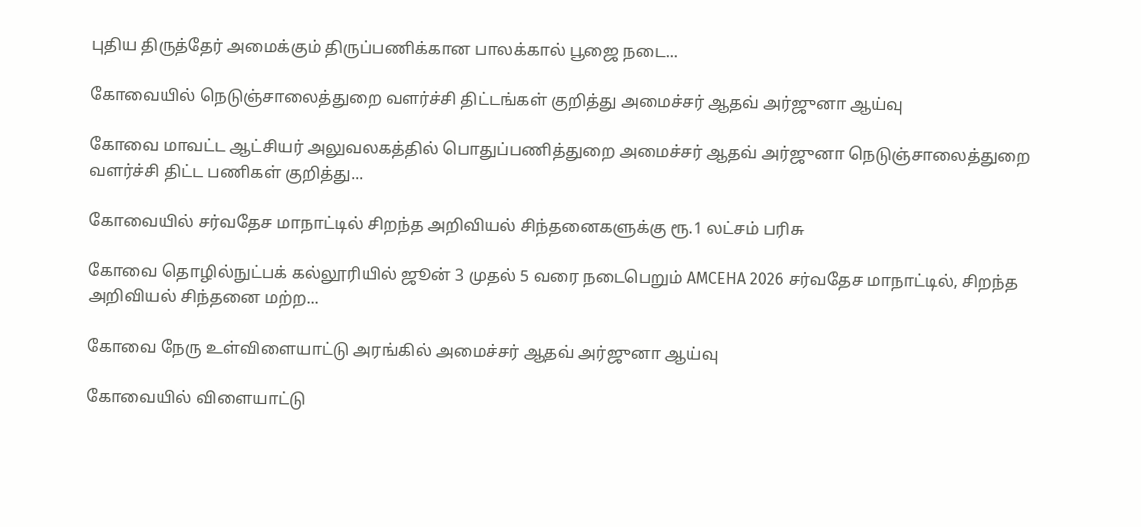புதிய திருத்தேர் அமைக்கும் திருப்பணிக்கான பாலக்கால் பூஜை நடை...

கோவையில் நெடுஞ்சாலைத்துறை வளர்ச்சி திட்டங்கள் குறித்து அமைச்சர் ஆதவ் அர்ஜுனா ஆய்வு

கோவை மாவட்ட ஆட்சியர் அலுவலகத்தில் பொதுப்பணித்துறை அமைச்சர் ஆதவ் அர்ஜுனா நெடுஞ்சாலைத்துறை வளர்ச்சி திட்ட பணிகள் குறித்து...

கோவையில் சர்வதேச மாநாட்டில் சிறந்த அறிவியல் சிந்தனைகளுக்கு ரூ.1 லட்சம் பரிசு

கோவை தொழில்நுட்பக் கல்லூரியில் ஜூன் 3 முதல் 5 வரை நடைபெறும் AMCEHA 2026 சர்வதேச மாநாட்டில், சிறந்த அறிவியல் சிந்தனை மற்ற...

கோவை நேரு உள்விளையாட்டு அரங்கில் அமைச்சர் ஆதவ் அர்ஜுனா ஆய்வு

கோவையில் விளையாட்டு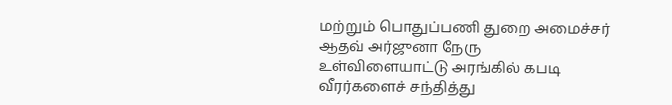மற்றும் பொதுப்பணி துறை அமைச்சர் ஆதவ் அர்ஜுனா நேரு உள்விளையாட்டு அரங்கில் கபடி வீரர்களைச் சந்தித்து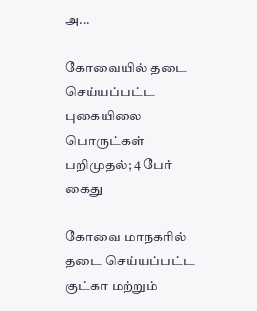அ...

கோவையில் தடை செய்யப்பட்ட புகையிலை பொருட்கள் பறிமுதல்; 4 பேர் கைது

கோவை மாநகரில் தடை செய்யப்பட்ட குட்கா மற்றும்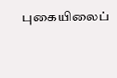புகையிலைப்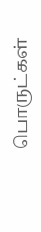பொருட்கள்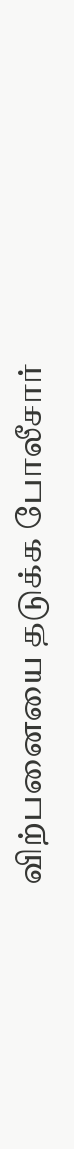விற்பனையை தடுக்க போலீசார்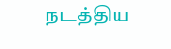நடத்திய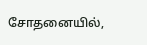சோதனையில்,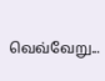வெவ்வேறு...